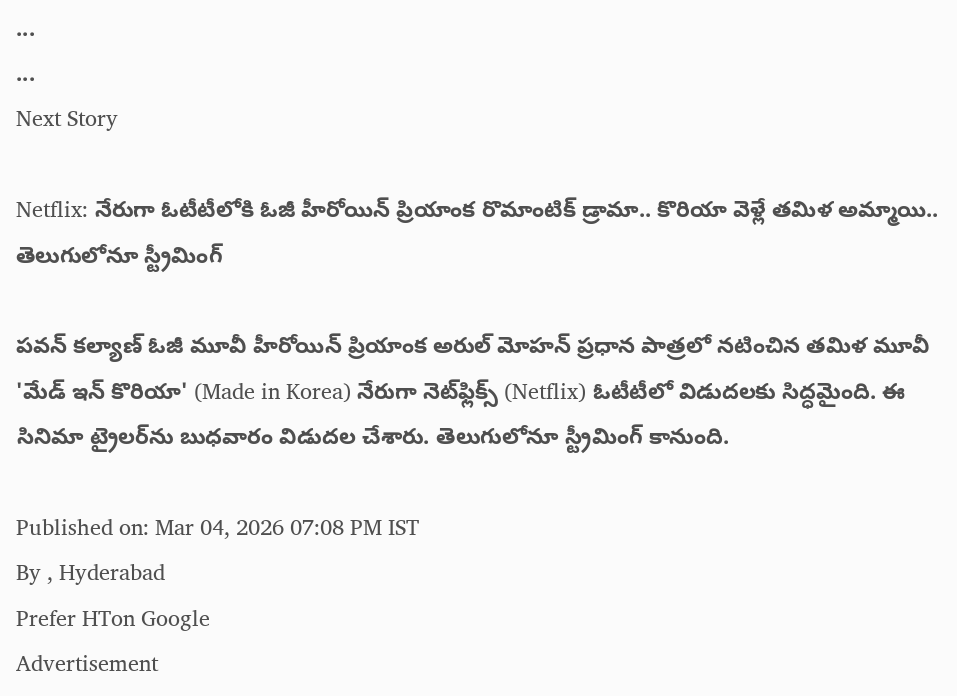...
...
Next Story

Netflix: నేరుగా ఓటీటీలోకి ఓజీ హీరోయిన్ ప్రియాంక రొమాంటిక్ డ్రామా.. కొరియా వెళ్లే తమిళ అమ్మాయి.. తెలుగులోనూ స్ట్రీమింగ్

పవన్ కల్యాణ్ ఓజీ మూవీ హీరోయిన్ ప్రియాంక అరుల్ మోహన్ ప్రధాన పాత్రలో నటించిన తమిళ మూవీ 'మేడ్ ఇన్ కొరియా' (Made in Korea) నేరుగా నెట్‌ఫ్లిక్స్ (Netflix) ఓటీటీలో విడుదలకు సిద్ధమైంది. ఈ సినిమా ట్రైలర్‌ను బుధవారం విడుదల చేశారు. తెలుగులోనూ స్ట్రీమింగ్ కానుంది.

Published on: Mar 04, 2026 07:08 PM IST
By , Hyderabad
Prefer HTon Google
Advertisement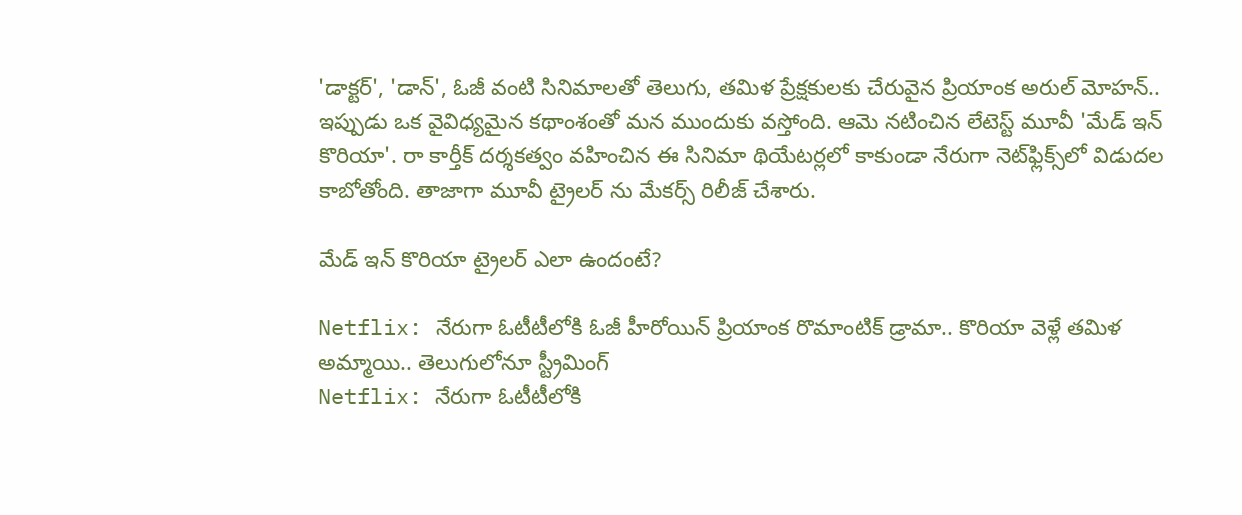'డాక్టర్', 'డాన్', ఓజీ వంటి సినిమాలతో తెలుగు, తమిళ ప్రేక్షకులకు చేరువైన ప్రియాంక అరుల్ మోహన్.. ఇప్పుడు ఒక వైవిధ్యమైన కథాంశంతో మన ముందుకు వస్తోంది. ఆమె నటించిన లేటెస్ట్ మూవీ 'మేడ్ ఇన్ కొరియా'. రా కార్తీక్ దర్శకత్వం వహించిన ఈ సినిమా థియేటర్లలో కాకుండా నేరుగా నెట్‌ఫ్లిక్స్‌లో విడుదల కాబోతోంది. తాజాగా మూవీ ట్రైలర్ ను మేకర్స్ రిలీజ్ చేశారు.

మేడ్ ఇన్ కొరియా ట్రైలర్ ఎలా ఉందంటే?

Netflix: నేరుగా ఓటీటీలోకి ఓజీ హీరోయిన్ ప్రియాంక రొమాంటిక్ డ్రామా.. కొరియా వెళ్లే తమిళ అమ్మాయి.. తెలుగులోనూ స్ట్రీమింగ్
Netflix: నేరుగా ఓటీటీలోకి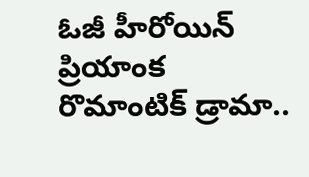ఓజీ హీరోయిన్ ప్రియాంక రొమాంటిక్ డ్రామా..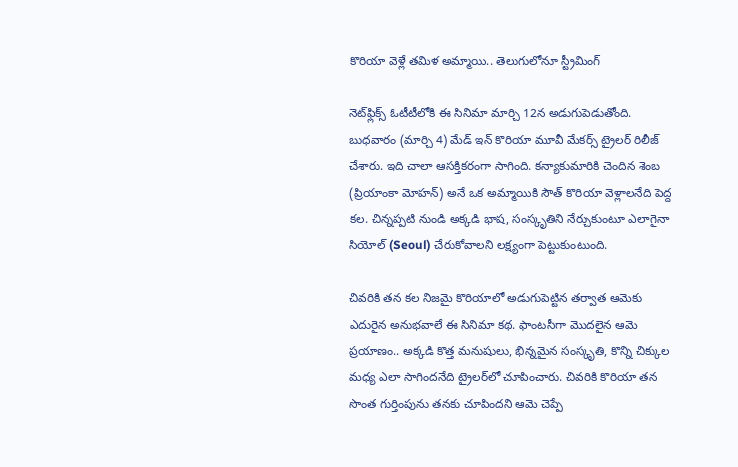కొరియా వెళ్లే తమిళ అమ్మాయి.. తెలుగులోనూ స్ట్రీమింగ్

నెట్‌ఫ్లిక్స్ ఓటీటీలోకి ఈ సినిమా మార్చి 12న అడుగుపెడుతోంది. బుధవారం (మార్చి 4) మేడ్ ఇన్ కొరియా మూవీ మేకర్స్ ట్రైలర్ రిలీజ్ చేశారు. ఇది చాలా ఆసక్తికరంగా సాగింది. కన్యాకుమారికి చెందిన శెంబ (ప్రియాంకా మోహన్) అనే ఒక అమ్మాయికి సౌత్ కొరియా వెళ్లాలనేది పెద్ద కల. చిన్నప్పటి నుండి అక్కడి భాష, సంస్కృతిని నేర్చుకుంటూ ఎలాగైనా సియోల్ (Seoul) చేరుకోవాలని లక్ష్యంగా పెట్టుకుంటుంది.

చివరికి తన కల నిజమై కొరియాలో అడుగుపెట్టిన తర్వాత ఆమెకు ఎదురైన అనుభవాలే ఈ సినిమా కథ. ఫాంటసీగా మొదలైన ఆమె ప్రయాణం.. అక్కడి కొత్త మనుషులు, భిన్నమైన సంస్కృతి, కొన్ని చిక్కుల మధ్య ఎలా సాగిందనేది ట్రైలర్‌లో చూపించారు. చివరికి కొరియా తన సొంత గుర్తింపును తనకు చూపిందని ఆమె చెప్పే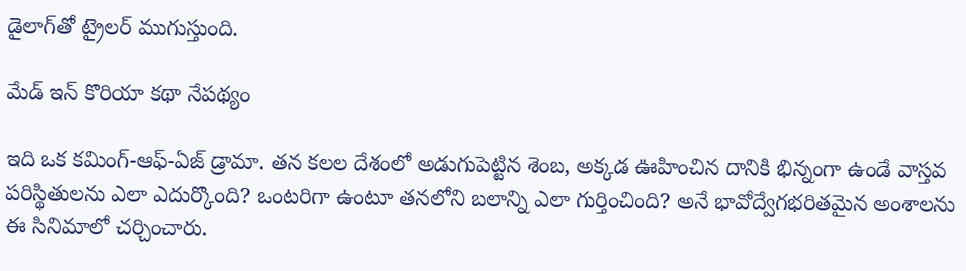డైలాగ్‌తో ట్రైలర్ ముగుస్తుంది.

మేడ్ ఇన్ కొరియా కథా నేపథ్యం

ఇది ఒక కమింగ్-ఆఫ్-ఏజ్ డ్రామా. తన కలల దేశంలో అడుగుపెట్టిన శెంబ, అక్కడ ఊహించిన దానికి భిన్నంగా ఉండే వాస్తవ పరిస్థితులను ఎలా ఎదుర్కొంది? ఒంటరిగా ఉంటూ తనలోని బలాన్ని ఎలా గుర్తించింది? అనే భావోద్వేగభరితమైన అంశాలను ఈ సినిమాలో చర్చించారు.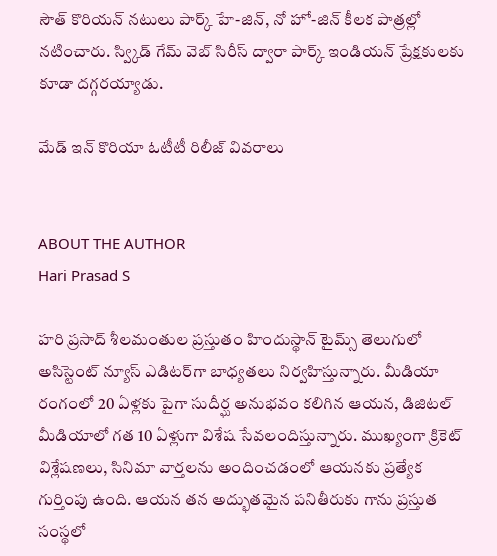సౌత్ కొరియన్ నటులు పార్క్ హే-జిన్, నో హో-జిన్ కీలక పాత్రల్లో నటించారు. స్వ్కిడ్ గేమ్ వెబ్ సిరీస్ ద్వారా పార్క్ ఇండియన్ ప్రేక్షకులకు కూడా దగ్గరయ్యాడు.

మేడ్ ఇన్ కొరియా ఓటీటీ రిలీజ్ వివరాలు


ABOUT THE AUTHOR
Hari Prasad S

హరి ప్రసాద్ శీలమంతుల ప్రస్తుతం హిందుస్థాన్ టైమ్స్ తెలుగులో అసిస్టెంట్ న్యూస్ ఎడిటర్‌గా బాధ్యతలు నిర్వహిస్తున్నారు. మీడియా రంగంలో 20 ఏళ్లకు పైగా సుదీర్ఘ అనుభవం కలిగిన ఆయన, డిజిటల్ మీడియాలో గత 10 ఏళ్లుగా విశేష సేవలందిస్తున్నారు. ముఖ్యంగా క్రికెట్ విశ్లేషణలు, సినిమా వార్తలను అందించడంలో ఆయనకు ప్రత్యేక గుర్తింపు ఉంది. ఆయన తన అద్భుతమైన పనితీరుకు గాను ప్రస్తుత సంస్థలో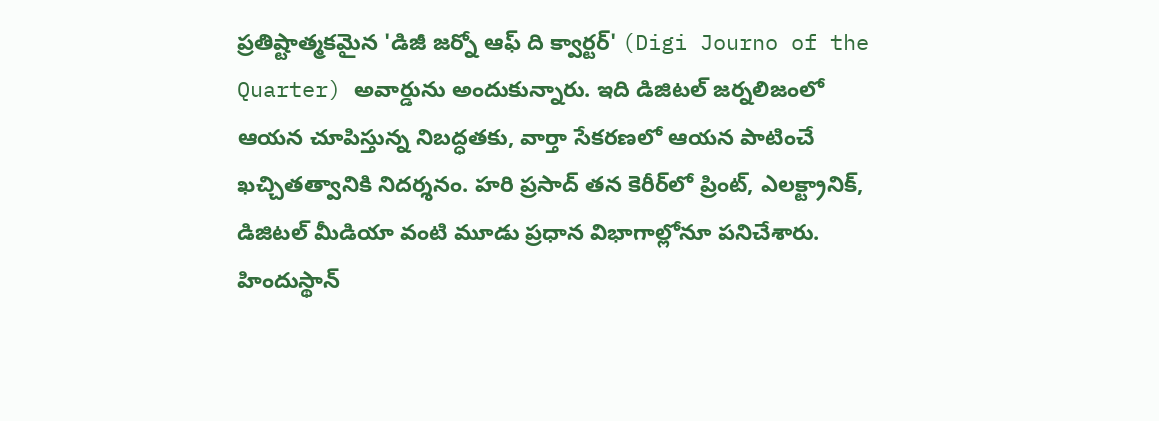ప్రతిష్టాత్మకమైన 'డిజీ జర్నో ఆఫ్ ది క్వార్టర్' (Digi Journo of the Quarter) అవార్డును అందుకున్నారు. ఇది డిజిటల్ జర్నలిజంలో ఆయన చూపిస్తున్న నిబద్ధతకు, వార్తా సేకరణలో ఆయన పాటించే ఖచ్చితత్వానికి నిదర్శనం. హరి ప్రసాద్ తన కెరీర్‌లో ప్రింట్, ఎలక్ట్రానిక్, డిజిటల్ మీడియా వంటి మూడు ప్రధాన విభాగాల్లోనూ పనిచేశారు. హిందుస్థాన్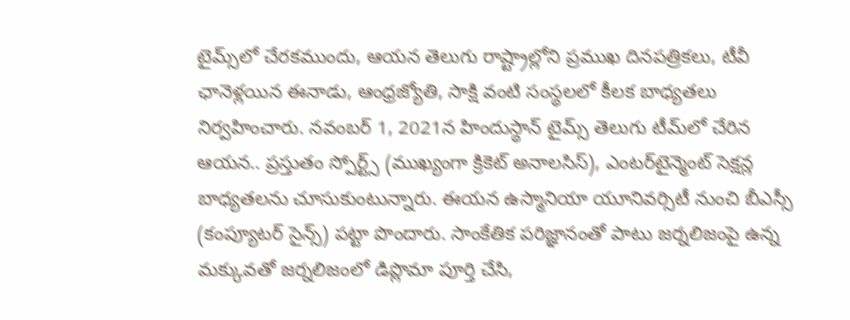టైమ్స్‌లో చేరకముందు, ఆయన తెలుగు రాష్ట్రాల్లోని ప్రముఖ దినపత్రికలు, టీవీ ఛానెళ్లయిన ఈనాడు, ఆంధ్రజ్యోతి, సాక్షి వంటి సంస్థలలో కీలక బాధ్యతలు నిర్వహించారు. నవంబర్ 1, 2021న హిందుస్థాన్ టైమ్స్ తెలుగు టీమ్‌లో చేరిన ఆయన.. ప్రస్తుతం స్పోర్ట్స్ (ముఖ్యంగా క్రికెట్ అనాలసిస్), ఎంటర్‌టైన్మెంట్ సెక్షన్ల బాధ్యతలను చూసుకుంటున్నారు. ఈయన ఉస్మానియా యూనివర్సిటీ నుంచి బీఎస్సీ (కంప్యూటర్ సైన్స్) పట్టా పొందారు. సాంకేతిక పరిజ్ఞానంతో పాటు జర్నలిజంపై ఉన్న మక్కువతో జర్నలిజంలో డిప్లొమా పూర్తి చేసి,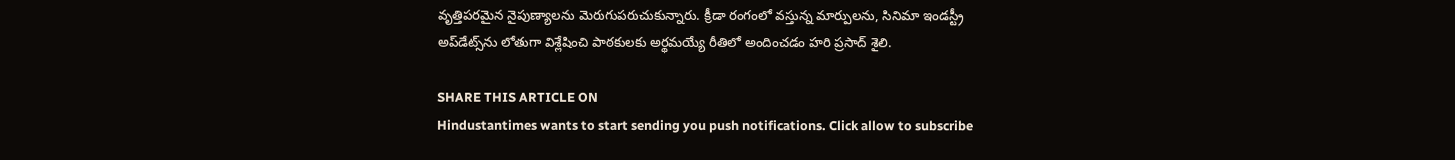వృత్తిపరమైన నైపుణ్యాలను మెరుగుపరుచుకున్నారు. క్రీడా రంగంలో వస్తున్న మార్పులను, సినిమా ఇండస్ట్రీ అప్‌డేట్స్‌ను లోతుగా విశ్లేషించి పాఠకులకు అర్థమయ్యే రీతిలో అందించడం హరి ప్రసాద్ శైలి.

SHARE THIS ARTICLE ON
Hindustantimes wants to start sending you push notifications. Click allow to subscribe